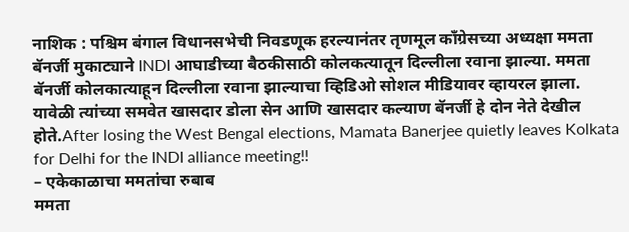नाशिक : पश्चिम बंगाल विधानसभेची निवडणूक हरल्यानंतर तृणमूल काँग्रेसच्या अध्यक्षा ममता बॅनर्जी मुकाट्याने INDI आघाडीच्या बैठकीसाठी कोलकत्यातून दिल्लीला रवाना झाल्या. ममता बॅनर्जी कोलकात्याहून दिल्लीला रवाना झाल्याचा व्हिडिओ सोशल मीडियावर व्हायरल झाला. यावेळी त्यांच्या समवेत खासदार डोला सेन आणि खासदार कल्याण बॅनर्जी हे दोन नेते देखील होते.After losing the West Bengal elections, Mamata Banerjee quietly leaves Kolkata for Delhi for the INDI alliance meeting!!
– एकेकाळाचा ममतांचा रुबाब
ममता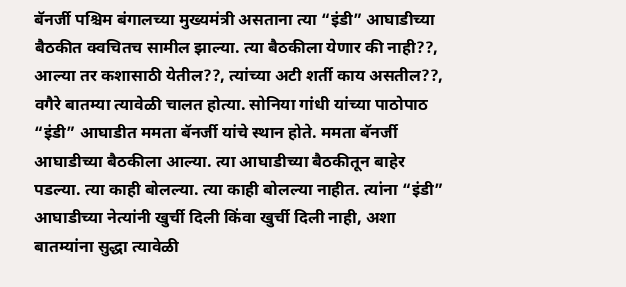बॅनर्जी पश्चिम बंगालच्या मुख्यमंत्री असताना त्या “इंडी” आघाडीच्या बैठकीत क्वचितच सामील झाल्या. त्या बैठकीला येणार की नाही??, आल्या तर कशासाठी येतील??, त्यांच्या अटी शर्ती काय असतील??, वगैरे बातम्या त्यावेळी चालत होत्या. सोनिया गांधी यांच्या पाठोपाठ “इंडी” आघाडीत ममता बॅनर्जी यांचे स्थान होते. ममता बॅनर्जी आघाडीच्या बैठकीला आल्या. त्या आघाडीच्या बैठकीतून बाहेर पडल्या. त्या काही बोलल्या. त्या काही बोलल्या नाहीत. त्यांना “इंडी” आघाडीच्या नेत्यांनी खुर्ची दिली किंवा खुर्ची दिली नाही, अशा बातम्यांना सुद्धा त्यावेळी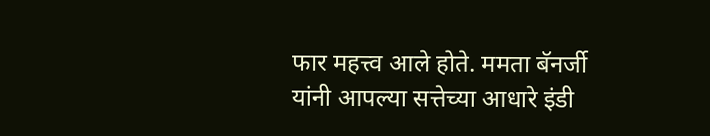फार महत्त्व आले होते. ममता बॅनर्जी यांनी आपल्या सत्तेच्या आधारे इंडी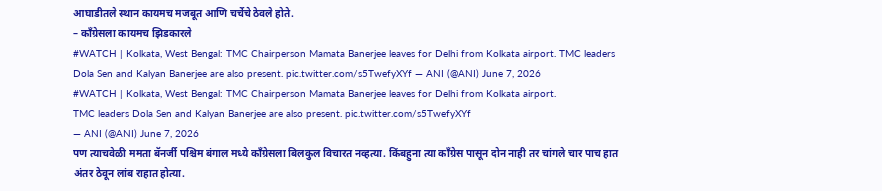आघाडीतले स्थान कायमच मजबूत आणि चर्चेचे ठेवले होते.
– काँग्रेसला कायमच झिडकारले
#WATCH | Kolkata, West Bengal: TMC Chairperson Mamata Banerjee leaves for Delhi from Kolkata airport. TMC leaders Dola Sen and Kalyan Banerjee are also present. pic.twitter.com/s5TwefyXYf — ANI (@ANI) June 7, 2026
#WATCH | Kolkata, West Bengal: TMC Chairperson Mamata Banerjee leaves for Delhi from Kolkata airport.
TMC leaders Dola Sen and Kalyan Banerjee are also present. pic.twitter.com/s5TwefyXYf
— ANI (@ANI) June 7, 2026
पण त्याचवेळी ममता बॅनर्जी पश्चिम बंगाल मध्ये काँग्रेसला बिलकुल विचारत नव्हत्या. किंबहुना त्या काँग्रेस पासून दोन नाही तर चांगले चार पाच हात अंतर ठेवून लांब राहात होत्या.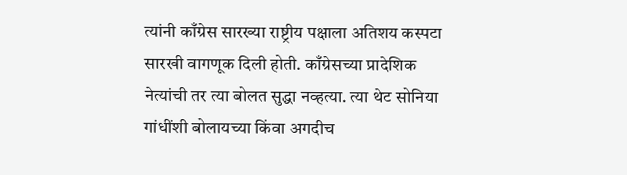त्यांनी काँग्रेस सारख्या राष्ट्रीय पक्षाला अतिशय कस्पटा सारखी वागणूक दिली होती. काँग्रेसच्या प्रादेशिक नेत्यांची तर त्या बोलत सुद्धा नव्हत्या. त्या थेट सोनिया गांधींशी बोलायच्या किंवा अगदीच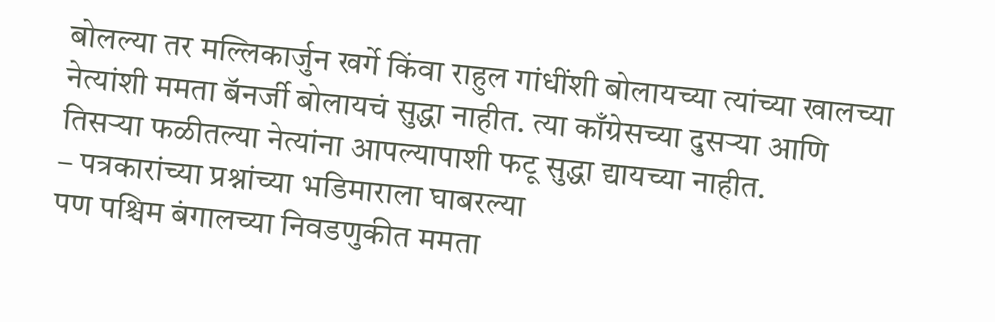बोलल्या तर मल्लिकार्जुन खर्गे किंवा राहुल गांधींशी बोलायच्या त्यांच्या खालच्या नेत्यांशी ममता बॅनर्जी बोलायचं सुद्धा नाहीत. त्या काँग्रेसच्या दुसऱ्या आणि तिसऱ्या फळीतल्या नेत्यांना आपल्यापाशी फटू सुद्धा द्यायच्या नाहीत.
– पत्रकारांच्या प्रश्नांच्या भडिमाराला घाबरल्या
पण पश्चिम बंगालच्या निवडणुकीत ममता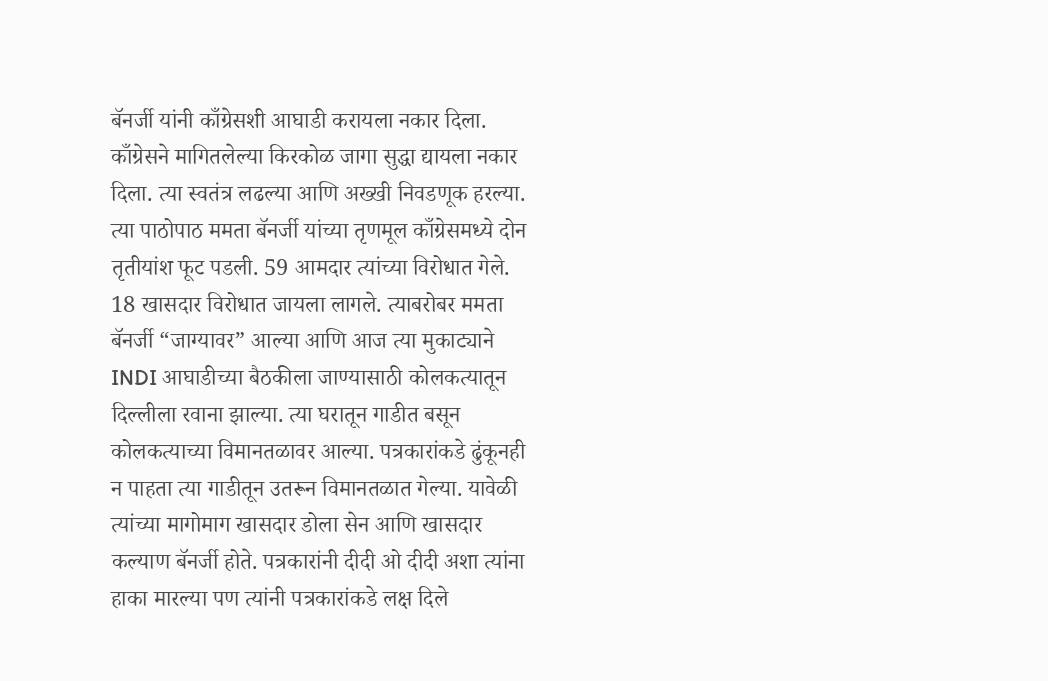बॅनर्जी यांनी काँग्रेसशी आघाडी करायला नकार दिला. काँग्रेसने मागितलेल्या किरकोळ जागा सुद्धा द्यायला नकार दिला. त्या स्वतंत्र लढल्या आणि अख्खी निवडणूक हरल्या. त्या पाठोपाठ ममता बॅनर्जी यांच्या तृणमूल काँग्रेसमध्ये दोन तृतीयांश फूट पडली. 59 आमदार त्यांच्या विरोधात गेले. 18 खासदार विरोधात जायला लागले. त्याबरोबर ममता बॅनर्जी “जाग्यावर” आल्या आणि आज त्या मुकाट्याने INDI आघाडीच्या बैठकीला जाण्यासाठी कोलकत्यातून दिल्लीला रवाना झाल्या. त्या घरातून गाडीत बसून कोलकत्याच्या विमानतळावर आल्या. पत्रकारांकडे ढुंकूनही न पाहता त्या गाडीतून उतरून विमानतळात गेल्या. यावेळी त्यांच्या मागोमाग खासदार डोला सेन आणि खासदार कल्याण बॅनर्जी होते. पत्रकारांनी दीदी ओ दीदी अशा त्यांना हाका मारल्या पण त्यांनी पत्रकारांकडे लक्ष दिले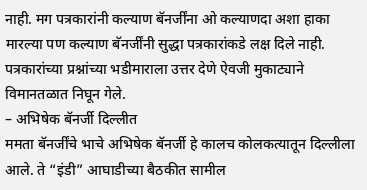नाही. मग पत्रकारांनी कल्याण बॅनर्जींना ओ कल्याणदा अशा हाका मारल्या पण कल्याण बॅनर्जींनी सुद्धा पत्रकारांकडे लक्ष दिले नाही. पत्रकारांच्या प्रश्नांच्या भडीमाराला उत्तर देणे ऐवजी मुकाट्याने विमानतळात निघून गेले.
– अभिषेक बॅनर्जी दिल्लीत
ममता बॅनर्जींचे भाचे अभिषेक बॅनर्जी हे कालच कोलकत्यातून दिल्लीला आले. ते “इंडी” आघाडीच्या बैठकीत सामील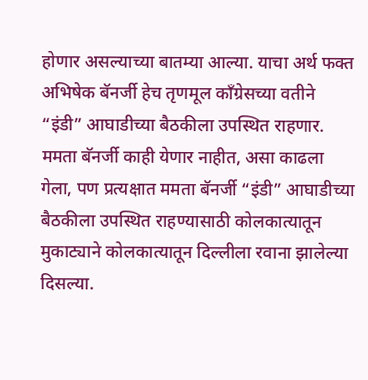होणार असल्याच्या बातम्या आल्या. याचा अर्थ फक्त अभिषेक बॅनर्जी हेच तृणमूल काँग्रेसच्या वतीने “इंडी” आघाडीच्या बैठकीला उपस्थित राहणार. ममता बॅनर्जी काही येणार नाहीत, असा काढला गेला, पण प्रत्यक्षात ममता बॅनर्जी “इंडी” आघाडीच्या बैठकीला उपस्थित राहण्यासाठी कोलकात्यातून मुकाट्याने कोलकात्यातून दिल्लीला रवाना झालेल्या दिसल्या.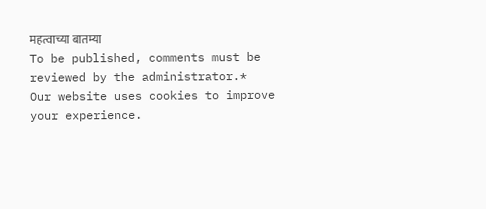महत्वाच्या बातम्या
To be published, comments must be reviewed by the administrator.*
Our website uses cookies to improve your experience.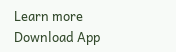Learn more
Download App